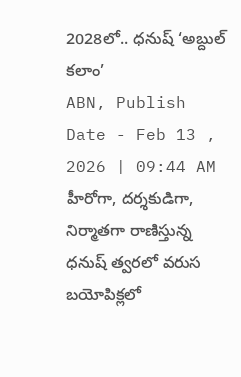2028లో.. ధనుష్ ‘అబ్దుల్ కలాం’
ABN, Publish Date - Feb 13 , 2026 | 09:44 AM
హీరోగా, దర్శకుడిగా, నిర్మాతగా రాణిస్తున్న ధనుష్ త్వరలో వరుస బయోపిక్లలో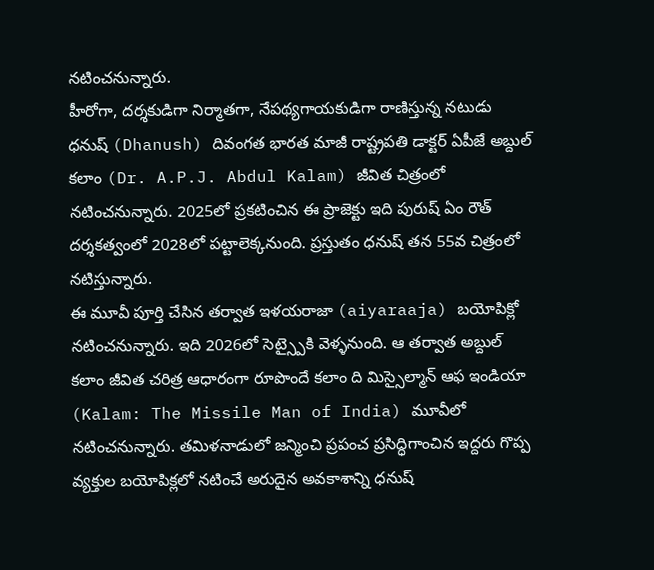నటించనున్నారు.
హీరోగా, దర్శకుడిగా నిర్మాతగా, నేపథ్యగాయకుడిగా రాణిస్తున్న నటుడు ధనుష్ (Dhanush) దివంగత భారత మాజీ రాష్ట్రపతి డాక్టర్ ఏపీజే అబ్దుల్ కలాం (Dr. A.P.J. Abdul Kalam) జీవిత చిత్రంలో నటించనున్నారు. 2025లో ప్రకటించిన ఈ ప్రాజెక్టు ఇది పురుష్ ఏం రౌత్ దర్శకత్వంలో 2028లో పట్టాలెక్కనుంది. ప్రస్తుతం ధనుష్ తన 55వ చిత్రంలో నటిస్తున్నారు.
ఈ మూవీ పూర్తి చేసిన తర్వాత ఇళయరాజా (aiyaraaja) బయోపిక్లో నటించనున్నారు. ఇది 2026లో సెట్స్పైకి వెళ్ళనుంది. ఆ తర్వాత అబ్దుల్ కలాం జీవిత చరిత్ర ఆధారంగా రూపొందే కలాం ది మిస్సైల్మాన్ ఆఫ ఇండియా (Kalam: The Missile Man of India) మూవీలో నటించనున్నారు. తమిళనాడులో జన్మించి ప్రపంచ ప్రసిద్ధిగాంచిన ఇద్దరు గొప్ప వ్యక్తుల బయోపిక్లలో నటించే అరుదైన అవకాశాన్ని ధనుష్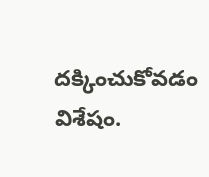దక్కించుకోవడం విశేషం.